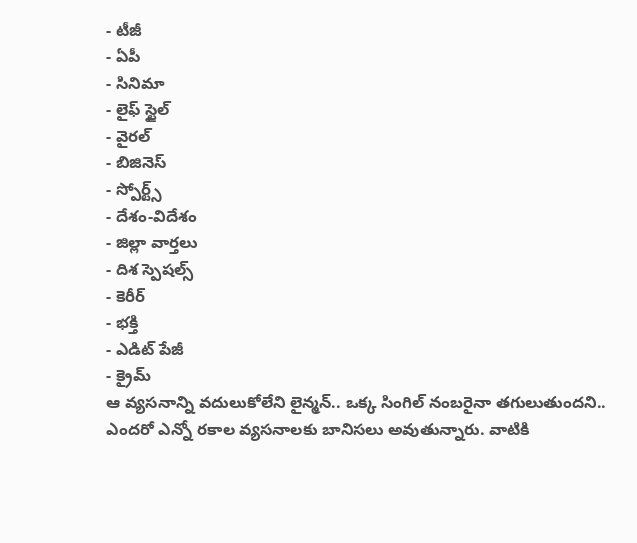- టీజీ
- ఏపీ
- సినిమా
- లైఫ్ స్టైల్
- వైరల్
- బిజినెస్
- స్పోర్ట్స్
- దేశం-విదేశం
- జిల్లా వార్తలు
- దిశ స్పెషల్స్
- కెరీర్
- భక్తి
- ఎడిట్ పేజీ
- క్రైమ్
ఆ వ్యసనాన్ని వదులుకోలేని లైన్మన్.. ఒక్క సింగిల్ నంబరైనా తగులుతుందని..
ఎందరో ఎన్నో రకాల వ్యసనాలకు బానిసలు అవుతున్నారు. వాటికి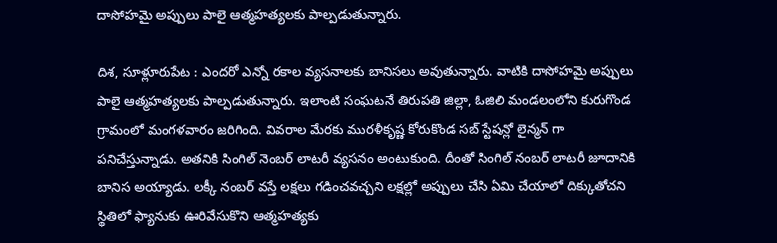దాసోహమై అప్పులు పాలై ఆత్మహత్యలకు పాల్పడుతున్నారు.

దిశ, సూళ్లూరుపేట : ఎందరో ఎన్నో రకాల వ్యసనాలకు బానిసలు అవుతున్నారు. వాటికి దాసోహమై అప్పులు పాలై ఆత్మహత్యలకు పాల్పడుతున్నారు. ఇలాంటి సంఘటనే తిరుపతి జిల్లా, ఓజిలి మండలంలోని కురుగొండ గ్రామంలో మంగళవారం జరిగింది. వివరాల మేరకు మురళీకృష్ణ కోరుకొండ సబ్ స్టేషన్లో లైన్మన్ గా పనిచేస్తున్నాడు. అతనికి సింగిల్ నెంబర్ లాటరీ వ్యసనం అంటుకుంది. దీంతో సింగిల్ నంబర్ లాటరీ జూదానికి బానిస అయ్యాడు. లక్కీ నంబర్ వస్తే లక్షలు గడించవచ్చని లక్షల్లో అప్పులు చేసి ఏమి చేయాలో దిక్కుతోచని స్థితిలో ఫ్యానుకు ఊరివేసుకొని ఆత్మహత్యకు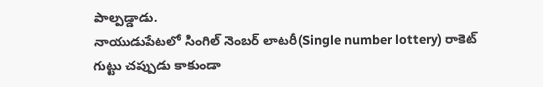పాల్పడ్డాడు.
నాయుడుపేటలో సింగిల్ నెంబర్ లాటరీ(Single number lottery) రాకెట్ గుట్టు చప్పుడు కాకుండా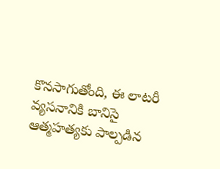కొనసాగుతోంది, ఈ లాటరీ వ్యసనానికి బానిసై ఆత్మహత్యకు పాల్పడిన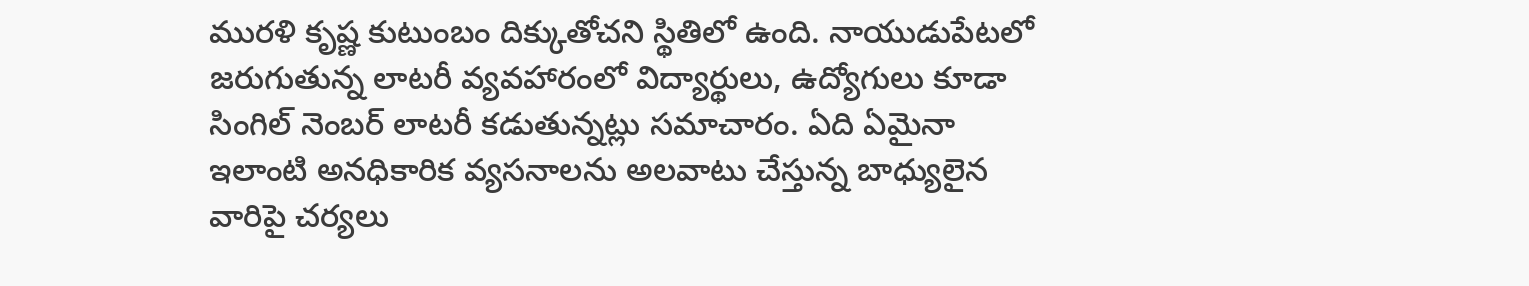మురళి కృష్ణ కుటుంబం దిక్కుతోచని స్థితిలో ఉంది. నాయుడుపేటలో జరుగుతున్న లాటరీ వ్యవహారంలో విద్యార్థులు, ఉద్యోగులు కూడా సింగిల్ నెంబర్ లాటరీ కడుతున్నట్లు సమాచారం. ఏది ఏమైనా ఇలాంటి అనధికారిక వ్యసనాలను అలవాటు చేస్తున్న బాధ్యులైన వారిపై చర్యలు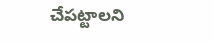చేపట్టాలని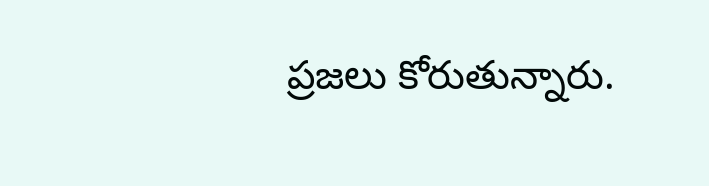ప్రజలు కోరుతున్నారు.